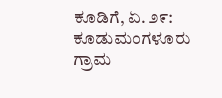ಕೂಡಿಗೆ, ಏ. ೨೯: ಕೂಡುಮಂಗಳೂರು ಗ್ರಾಮ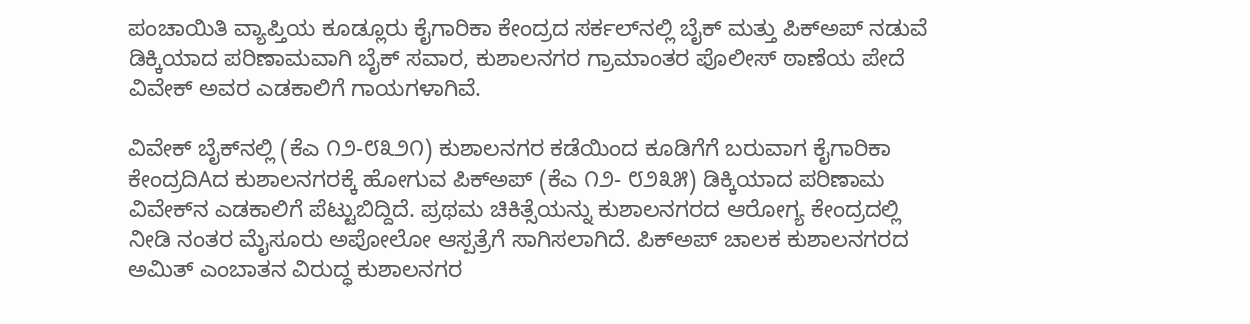ಪಂಚಾಯಿತಿ ವ್ಯಾಪ್ತಿಯ ಕೂಡ್ಲೂರು ಕೈಗಾರಿಕಾ ಕೇಂದ್ರದ ಸರ್ಕಲ್‌ನಲ್ಲಿ ಬೈಕ್ ಮತ್ತು ಪಿಕ್‌ಅಪ್ ನಡುವೆ ಡಿಕ್ಕಿಯಾದ ಪರಿಣಾಮವಾಗಿ ಬೈಕ್ ಸವಾರ, ಕುಶಾಲನಗರ ಗ್ರಾಮಾಂತರ ಪೊಲೀಸ್ ಠಾಣೆಯ ಪೇದೆ ವಿವೇಕ್ ಅವರ ಎಡಕಾಲಿಗೆ ಗಾಯಗಳಾಗಿವೆ.

ವಿವೇಕ್ ಬೈಕ್‌ನಲ್ಲಿ (ಕೆಎ ೧೨-೮೩೨೧) ಕುಶಾಲನಗರ ಕಡೆಯಿಂದ ಕೂಡಿಗೆಗೆ ಬರುವಾಗ ಕೈಗಾರಿಕಾ ಕೇಂದ್ರದಿAದ ಕುಶಾಲನಗರಕ್ಕೆ ಹೋಗುವ ಪಿಕ್‌ಅಪ್ (ಕೆಎ ೧೨- ೮೨೩೫) ಡಿಕ್ಕಿಯಾದ ಪರಿಣಾಮ ವಿವೇಕ್‌ನ ಎಡಕಾಲಿಗೆ ಪೆಟ್ಟುಬಿದ್ದಿದೆ. ಪ್ರಥಮ ಚಿಕಿತ್ಸೆಯನ್ನು ಕುಶಾಲನಗರದ ಆರೋಗ್ಯ ಕೇಂದ್ರದಲ್ಲಿ ನೀಡಿ ನಂತರ ಮೈಸೂರು ಅಪೋಲೋ ಆಸ್ಪತ್ರೆಗೆ ಸಾಗಿಸಲಾಗಿದೆ. ಪಿಕ್‌ಅಪ್ ಚಾಲಕ ಕುಶಾಲನಗರದ ಅಮಿತ್ ಎಂಬಾತನ ವಿರುದ್ಧ ಕುಶಾಲನಗರ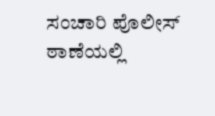ಸಂಚಾರಿ ಪೊಲೀಸ್ ಠಾಣೆಯಲ್ಲಿ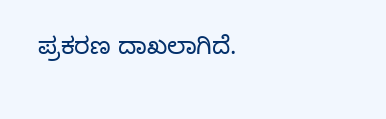ಪ್ರಕರಣ ದಾಖಲಾಗಿದೆ.